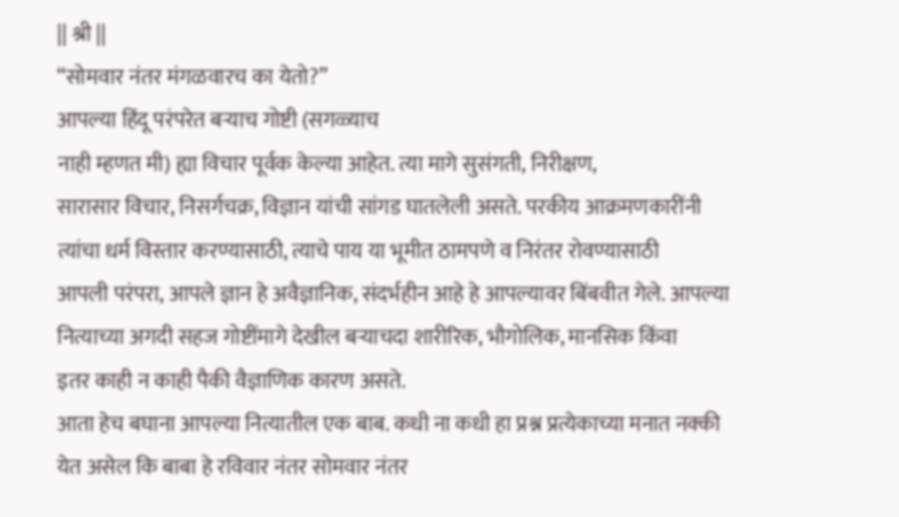|| श्री ||
“सोमवार नंतर मंगळवारच का येतो?”
आपल्या हिंदू परंपरेत बऱ्याच गोष्टी (सगळ्याच
नाही म्हणत मी) ह्या विचार पूर्वक केल्या आहेत. त्या मागे सुसंगती, निरीक्षण,
सारासार विचार, निसर्गचक्र, विज्ञान यांची सांगड घातलेली असते. परकीय आक्रमणकारींनी
त्यांचा धर्म विस्तार करण्यासाठी, त्याचे पाय या भूमीत ठामपणे व निरंतर रोवण्यासाठी
आपली परंपरा, आपले ज्ञान हे अवैज्ञानिक, संदर्भहीन आहे हे आपल्यावर बिंबवीत गेले. आपल्या
नित्याच्या अगदी सहज गोष्टींमागे देखील बऱ्याचदा शारीरिक, भौगोलिक, मानसिक किंवा
इतर काही न काही पैकी वैज्ञाणिक कारण असते.
आता हेच बघाना आपल्या नित्यातील एक बाब. कधी ना कधी हा प्रश्न प्रत्येकाच्या मनात नक्की येत असेल कि बाबा हे रविवार नंतर सोमवार नंतर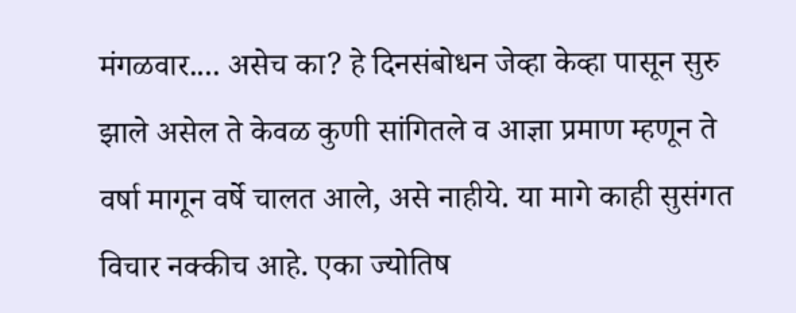मंगळवार.... असेच का? हे दिनसंबोधन जेव्हा केव्हा पासून सुरु झाले असेल ते केवळ कुणी सांगितले व आज्ञा प्रमाण म्हणून ते वर्षा मागून वर्षे चालत आले, असे नाहीये. या मागे काही सुसंगत विचार नक्कीच आहे. एका ज्योतिष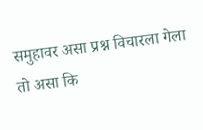समुहावर असा प्रश्न विचारला गेला तो असा कि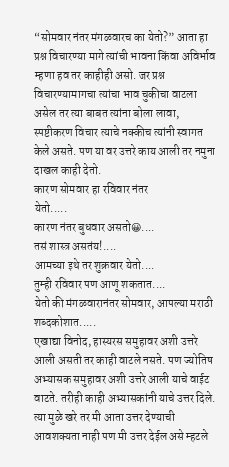“सोमवार नंतर मंगळवारच का येतो?” आता हा प्रश्न विचारण्या मागे त्यांची भावना किंवा अविर्भाव म्हणा हव तर काहीही असो. जर प्रश्न विचारण्यामागचा त्यांचा भाव चुकीचा वाटला असेल तर त्या बाबत त्यांना बोला लावा, स्पष्टीकरण विचार त्याचे नक्कीच त्यांनी स्वागत केले असते. पण या वर उत्तरे काय आली तर नमुना दाखल काही देतो.
कारण सोमवार हा रविवार नंतर
येतो.....
कारण नंतर बुधवार असतो😀....
तसं शास्त्र असतंय!....
आमच्या इथे तर शुक्रवार येतो....
तुम्ही रविवार पण आणू शकतात....
येतो की मंगळवारानंतर सोमवार, आपल्या मराठी शब्दकोशात.....
एखाद्या विनोद, हास्यरस समुहावर अशी उत्तरे आली असती तर काही वाटले नसते. पण ज्योतिष अभ्यासक समुहावर अशी उत्तरे आली याचे वाईट वाटते. तरीही काही अभ्यासकांनी याचे उत्तर दिले. त्या मुळे खरे तर मी आता उत्तर देण्याची आवशक्यता नाही पण मी उत्तर देईल असे म्हटले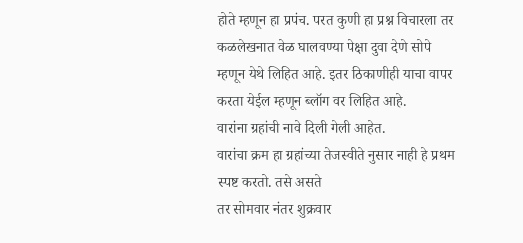होते म्हणून हा प्रपंच. परत कुणी हा प्रश्न विचारला तर कळलेखनात वेळ घालवण्या पेक्षा दुवा देणे सोपे म्हणून येथे लिहित आहे. इतर ठिकाणीही याचा वापर करता येईल म्हणून ब्लॉग वर लिहित आहे.
वारांना ग्रहांची नावे दिली गेली आहेत.
वारांचा क्रम हा ग्रहांच्या तेजस्वीते नुसार नाही हे प्रथम स्पष्ट करतो. तसे असते
तर सोमवार नंतर शुक्रवार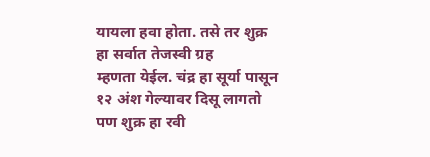यायला हवा होता. तसे तर शुक्र हा सर्वात तेजस्वी ग्रह
म्हणता येईल. चंद्र हा सूर्या पासून १२ अंश गेल्यावर दिसू लागतो पण शुक्र हा रवी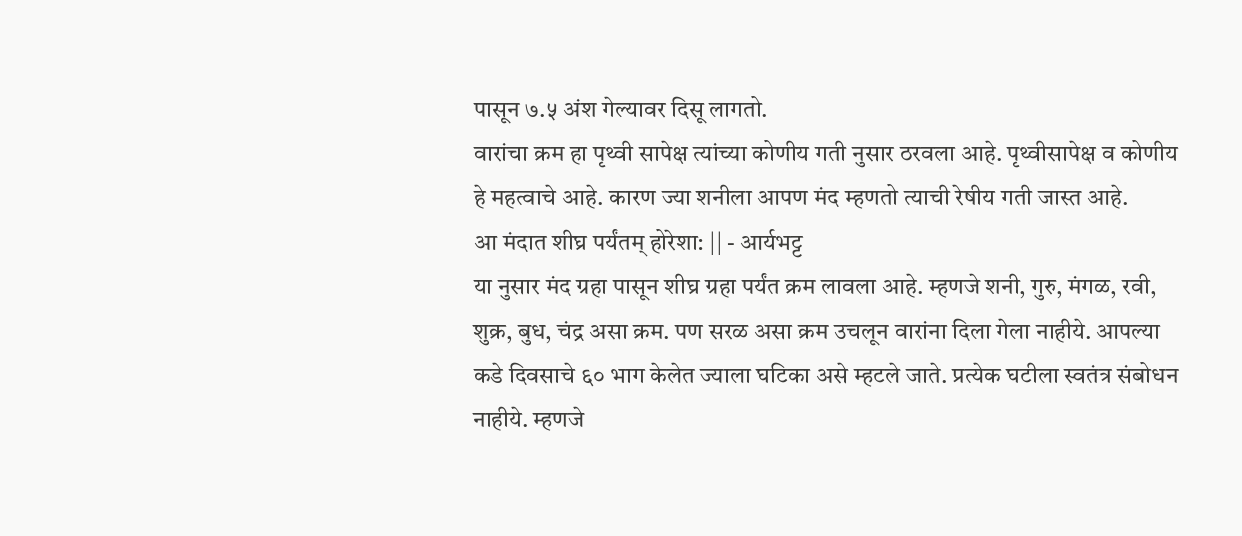पासून ७.५ अंश गेल्यावर दिसू लागतो.
वारांचा क्रम हा पृथ्वी सापेक्ष त्यांच्या कोणीय गती नुसार ठरवला आहे. पृथ्वीसापेक्ष व कोणीय हे महत्वाचे आहे. कारण ज्या शनीला आपण मंद म्हणतो त्याची रेषीय गती जास्त आहे.
आ मंदात शीघ्र पर्यंतम् होरेशा: || - आर्यभट्ट
या नुसार मंद ग्रहा पासून शीघ्र ग्रहा पर्यंत क्रम लावला आहे. म्हणजे शनी, गुरु, मंगळ, रवी, शुक्र, बुध, चंद्र असा क्रम. पण सरळ असा क्रम उचलून वारांना दिला गेला नाहीये. आपल्या कडे दिवसाचे ६० भाग केलेत ज्याला घटिका असे म्हटले जाते. प्रत्येक घटीला स्वतंत्र संबोधन नाहीये. म्हणजे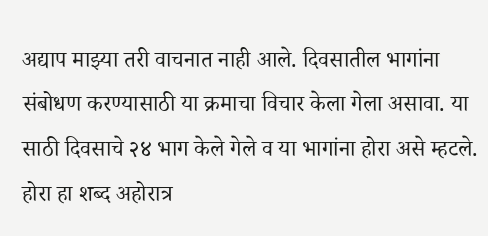अद्याप माझ्या तरी वाचनात नाही आले. दिवसातील भागांना संबोधण करण्यासाठी या क्रमाचा विचार केला गेला असावा. या साठी दिवसाचे २४ भाग केले गेले व या भागांना होरा असे म्हटले. होरा हा शब्द अहोरात्र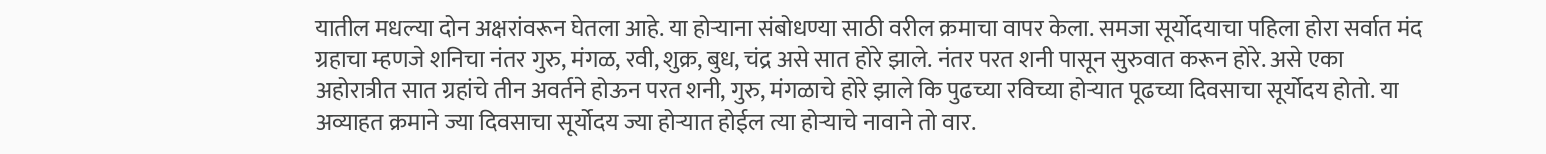यातील मधल्या दोन अक्षरांवरून घेतला आहे. या होऱ्याना संबोधण्या साठी वरील क्रमाचा वापर केला. समजा सूर्योदयाचा पहिला होरा सर्वात मंद ग्रहाचा म्हणजे शनिचा नंतर गुरु, मंगळ, रवी, शुक्र, बुध, चंद्र असे सात होरे झाले. नंतर परत शनी पासून सुरुवात करून होरे. असे एका अहोरात्रीत सात ग्रहांचे तीन अवर्तने होऊन परत शनी, गुरु, मंगळाचे होरे झाले कि पुढच्या रविच्या होऱ्यात पूढच्या दिवसाचा सूर्योदय होतो. या अव्याहत क्रमाने ज्या दिवसाचा सूर्योदय ज्या होऱ्यात होईल त्या होऱ्याचे नावाने तो वार.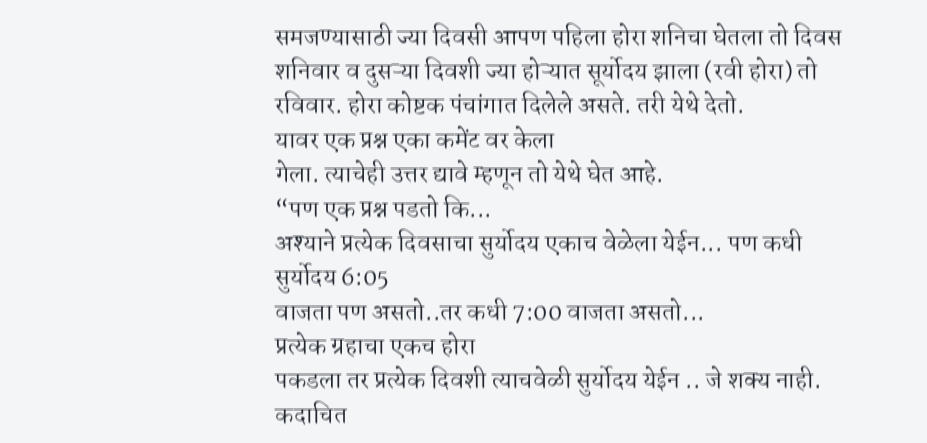समजण्यासाठी ज्या दिवसी आपण पहिला होरा शनिचा घेतला तो दिवस शनिवार व दुसऱ्या दिवशी ज्या होऱ्यात सूर्योदय झाला (रवी होरा) तो रविवार. होरा कोष्टक पंचांगात दिलेले असते. तरी येथे देतो.
यावर एक प्रश्न एका कमेंट वर केला
गेला. त्याचेही उत्तर द्यावे म्हणून तो येथे घेत आहे.
“पण एक प्रश्न पडतो कि...
अश्याने प्रत्येक दिवसाचा सुर्योदय एकाच वेळेला येईन... पण कधी सुर्योदय 6:05
वाजता पण असतो..तर कधी 7:00 वाजता असतो...
प्रत्येक ग्रहाचा एकच होरा
पकडला तर प्रत्येक दिवशी त्याचवेळी सुर्योदय येईन .. जे शक्य नाही.
कदाचित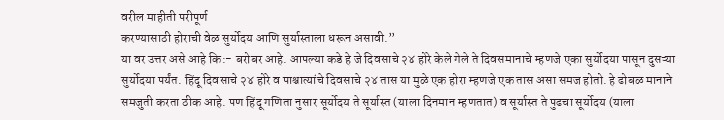वरील माहीती परीपूर्ण
करण्यासाठी होराची वेळ सुर्योदय आणि सुर्यास्ताला धरून असावी.”
या वर उत्तर असे आहे कि:- बरोबर आहे. आपल्या कडे हे जे दिवसाचे २४ होरे केले गेले ते दिवसमानाचे म्हणजे एका सुर्योदया पासून दुसऱ्या सुर्योदया पर्यंत. हिंदू दिवसाचे २४ होरे व पाश्चात्यांचे दिवसाचे २४ तास या मुळे एक होरा म्हणजे एक तास असा समज होतो. हे ढोबळ मानाने समजुती करता ठीक आहे. पण हिंदू गणिता नुसार सूर्योदय ते सूर्यास्त (याला दिनमान म्हणतात) व सूर्यास्त ते पुढचा सूर्योदय (याला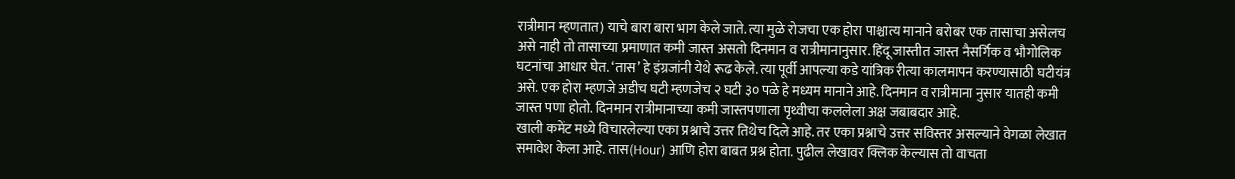रात्रीमान म्हणतात) याचे बारा बारा भाग केले जाते. त्या मुळे रोजचा एक होरा पाश्चात्य मानाने बरोबर एक तासाचा असेलच असे नाही तो तासाच्या प्रमाणात कमी जास्त असतो दिनमान व रात्रीमानानुसार. हिंदू जास्तीत जास्त नैसर्गिक व भौगोलिक घटनांचा आधार घेत. ‘तास’ हे इंग्रजांनी येथे रूढ केले. त्या पूर्वी आपल्या कडे यांत्रिक रीत्या कालमापन करण्यासाठी घटीयंत्र असे. एक होरा म्हणजे अडीच घटी म्हणजेच २ घटी ३० पळे हे मध्यम मानाने आहे. दिनमान व रात्रीमाना नुसार यातही कमी जास्त पणा होतो. दिनमान रात्रीमानाच्या कमी जास्तपणाला पृथ्वीचा कललेला अक्ष जबाबदार आहे.
खाली कमेंट मध्ये विचारलेल्या एका प्रश्नाचे उत्तर तिथेच दिले आहे. तर एका प्रश्नाचे उत्तर सविस्तर असल्याने वेगळा लेखात समावेश केला आहे. तास(Hour) आणि होरा बाबत प्रश्न होता. पुढील लेखावर क्लिक केल्यास तो वाचता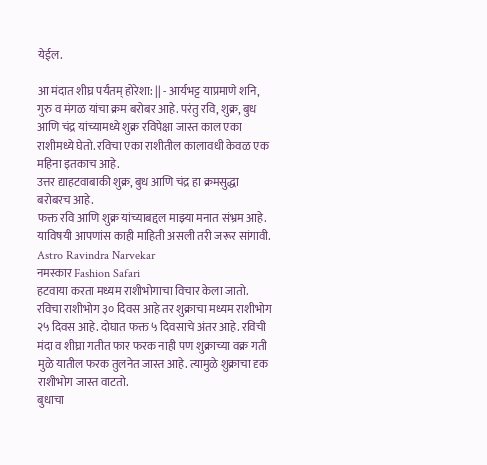येईल.

आ मंदात शीघ्र पर्यंतम् होरेशा: || - आर्यभट्ट याप्रमाणे शनि, गुरु व मंगळ यांचा क्रम बरोबर आहे. परंतु रवि, शुक्र, बुध आणि चंद्र यांच्यामध्ये शुक्र रविपेक्षा जास्त काल एका राशीमध्ये घेतो. रविचा एका राशीतील कालावधी केवळ एक महिना इतकाच आहे.
उत्तर द्याहटवाबाकी शुक्र, बुध आणि चंद्र हा क्रमसुद्धा बरोबरच आहे.
फक्त रवि आणि शुक्र यांच्याबद्दल माझ्या मनात संभ्रम आहे.
याविषयी आपणांस काही माहिती असली तरी जरूर सांगावी.
Astro Ravindra Narvekar
नमस्कार Fashion Safari
हटवाया करता मध्यम राशीभोगाचा विचार केला जातो. रविचा राशीभोग ३० दिवस आहे तर शुक्राचा मध्यम राशीभोग २५ दिवस आहे. दोघात फक्त ५ दिवसाचे अंतर आहे. रविची मंदा व शीघ्रा गतीत फार फरक नाही पण शुक्राच्या वक्र गती मुळे यातील फरक तुलनेत जास्त आहे. त्यामुळे शुक्राचा दृक राशीभोग जास्त वाटतो.
बुधाचा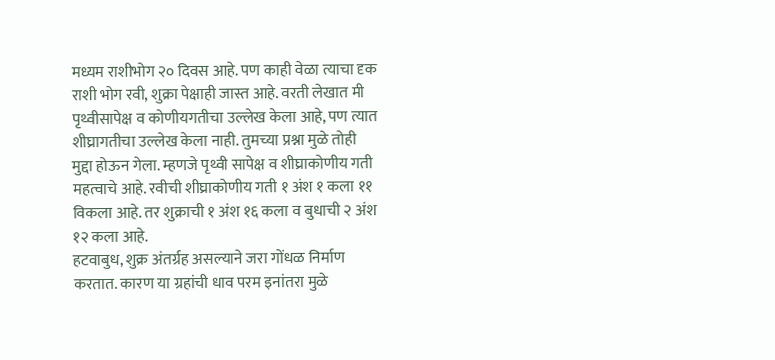मध्यम राशीभोग २० दिवस आहे. पण काही वेळा त्याचा दृक राशी भोग रवी, शुक्रा पेक्षाही जास्त आहे. वरती लेखात मी पृथ्वीसापेक्ष व कोणीयगतीचा उल्लेख केला आहे, पण त्यात शीघ्रागतीचा उल्लेख केला नाही. तुमच्या प्रश्ना मुळे तोही मुद्दा होऊन गेला. म्हणजे पृथ्वी सापेक्ष व शीघ्राकोणीय गती महत्वाचे आहे. रवीची शीघ्राकोणीय गती १ अंश १ कला ११ विकला आहे. तर शुक्राची १ अंश १६ कला व बुधाची २ अंश १२ कला आहे.
हटवाबुध, शुक्र अंतर्ग्रह असल्याने जरा गोंधळ निर्माण करतात. कारण या ग्रहांची धाव परम इनांतरा मुळे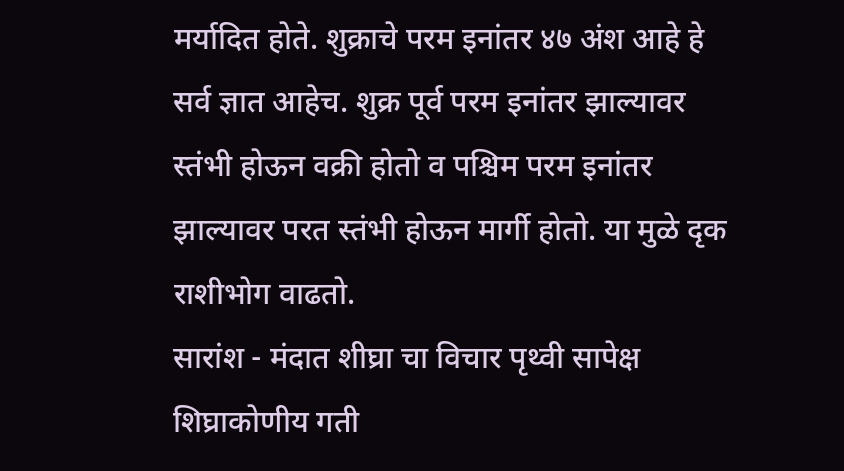मर्यादित होते. शुक्राचे परम इनांतर ४७ अंश आहे हे सर्व ज्ञात आहेच. शुक्र पूर्व परम इनांतर झाल्यावर स्तंभी होऊन वक्री होतो व पश्चिम परम इनांतर झाल्यावर परत स्तंभी होऊन मार्गी होतो. या मुळे दृक राशीभोग वाढतो.
सारांश - मंदात शीघ्रा चा विचार पृथ्वी सापेक्ष शिघ्राकोणीय गती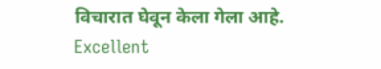विचारात घेवून केला गेला आहे.
Excellent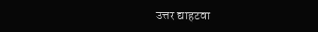उत्तर द्याहटवा